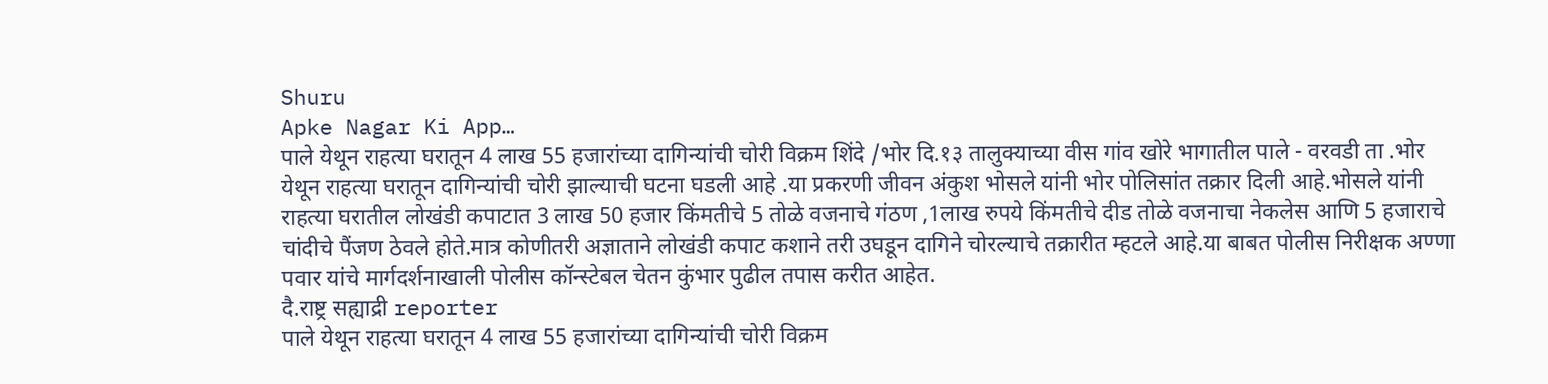Shuru
Apke Nagar Ki App…
पाले येथून राहत्या घरातून 4 लाख 55 हजारांच्या दागिन्यांची चोरी विक्रम शिंदे /भोर दि.१३ तालुक्याच्या वीस गांव खोरे भागातील पाले - वरवडी ता .भोर येथून राहत्या घरातून दागिन्यांची चोरी झाल्याची घटना घडली आहे .या प्रकरणी जीवन अंकुश भोसले यांनी भोर पोलिसांत तक्रार दिली आहे.भोसले यांनी राहत्या घरातील लोखंडी कपाटात 3 लाख 50 हजार किंमतीचे 5 तोळे वजनाचे गंठण ,1लाख रुपये किंमतीचे दीड तोळे वजनाचा नेकलेस आणि 5 हजाराचे चांदीचे पैंजण ठेवले होते.मात्र कोणीतरी अज्ञाताने लोखंडी कपाट कशाने तरी उघडून दागिने चोरल्याचे तक्रारीत म्हटले आहे.या बाबत पोलीस निरीक्षक अण्णा पवार यांचे मार्गदर्शनाखाली पोलीस कॉन्स्टेबल चेतन कुंभार पुढील तपास करीत आहेत.
दै.राष्ट्र सह्याद्री reporter
पाले येथून राहत्या घरातून 4 लाख 55 हजारांच्या दागिन्यांची चोरी विक्रम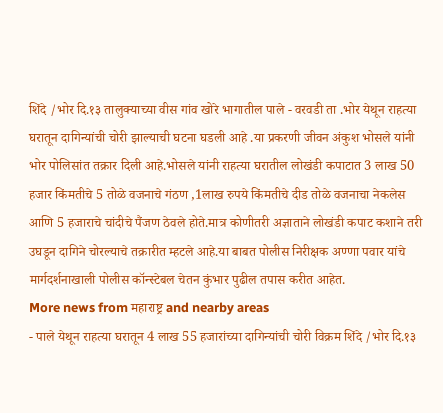शिंदे /भोर दि.१३ तालुक्याच्या वीस गांव खोरे भागातील पाले - वरवडी ता .भोर येथून राहत्या घरातून दागिन्यांची चोरी झाल्याची घटना घडली आहे .या प्रकरणी जीवन अंकुश भोसले यांनी भोर पोलिसांत तक्रार दिली आहे.भोसले यांनी राहत्या घरातील लोखंडी कपाटात 3 लाख 50 हजार किंमतीचे 5 तोळे वजनाचे गंठण ,1लाख रुपये किंमतीचे दीड तोळे वजनाचा नेकलेस आणि 5 हजाराचे चांदीचे पैंजण ठेवले होते.मात्र कोणीतरी अज्ञाताने लोखंडी कपाट कशाने तरी उघडून दागिने चोरल्याचे तक्रारीत म्हटले आहे.या बाबत पोलीस निरीक्षक अण्णा पवार यांचे मार्गदर्शनाखाली पोलीस कॉन्स्टेबल चेतन कुंभार पुढील तपास करीत आहेत.
More news from महाराष्ट्र and nearby areas
- पाले येथून राहत्या घरातून 4 लाख 55 हजारांच्या दागिन्यांची चोरी विक्रम शिंदे /भोर दि.१३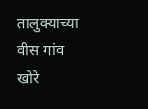तालुक्याच्या वीस गांव खोरे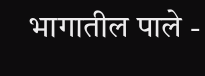भागातील पाले -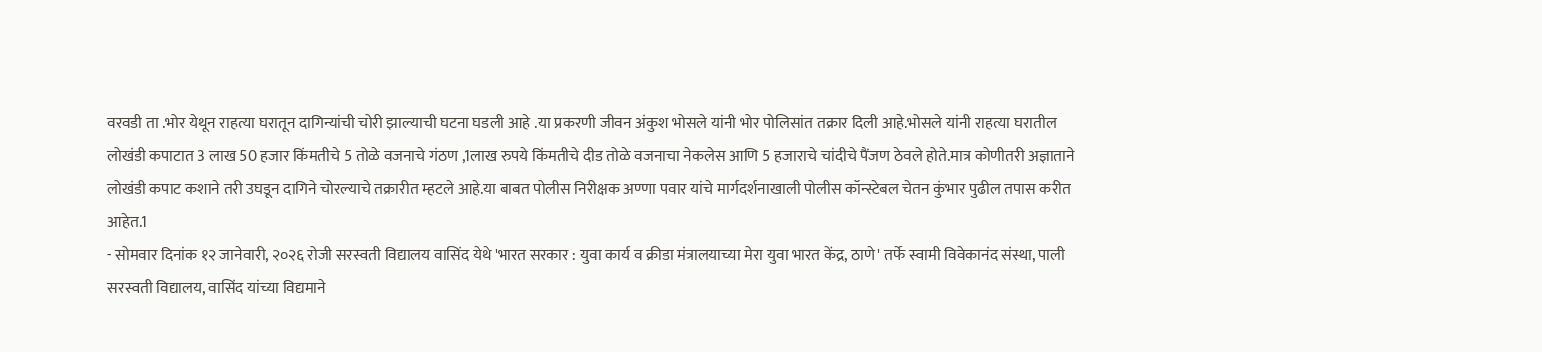वरवडी ता .भोर येथून राहत्या घरातून दागिन्यांची चोरी झाल्याची घटना घडली आहे .या प्रकरणी जीवन अंकुश भोसले यांनी भोर पोलिसांत तक्रार दिली आहे.भोसले यांनी राहत्या घरातील लोखंडी कपाटात 3 लाख 50 हजार किंमतीचे 5 तोळे वजनाचे गंठण ,1लाख रुपये किंमतीचे दीड तोळे वजनाचा नेकलेस आणि 5 हजाराचे चांदीचे पैंजण ठेवले होते.मात्र कोणीतरी अज्ञाताने लोखंडी कपाट कशाने तरी उघडून दागिने चोरल्याचे तक्रारीत म्हटले आहे.या बाबत पोलीस निरीक्षक अण्णा पवार यांचे मार्गदर्शनाखाली पोलीस कॉन्स्टेबल चेतन कुंभार पुढील तपास करीत आहेत.1
- सोमवार दिनांक १२ जानेवारी, २०२६ रोजी सरस्वती विद्यालय वासिंद येथे 'भारत सरकार : युवा कार्य व क्रीडा मंत्रालयाच्या मेरा युवा भारत केंद्र, ठाणे' तर्फे स्वामी विवेकानंद संस्था, पाली सरस्वती विद्यालय, वासिंद यांच्या विद्यमाने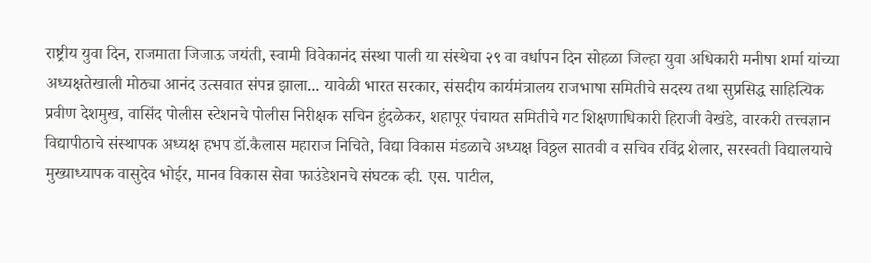राष्ट्रीय युवा दिन, राजमाता जिजाऊ जयंती, स्वामी विवेकानंद संस्था पाली या संस्थेचा २९ वा वर्धापन दिन सोहळा जिल्हा युवा अधिकारी मनीषा शर्मा यांच्या अध्यक्षतेखाली मोठ्या आनंद उत्सवात संपन्न झाला... यावेळी भारत सरकार, संसदीय कार्यमंत्रालय राजभाषा समितीचे सदस्य तथा सुप्रसिद्ध साहित्यिक प्रवीण देशमुख, वासिंद पोलीस स्टेशनचे पोलीस निरीक्षक सचिन हुंदळेकर, शहापूर पंचायत समितीचे गट शिक्षणाधिकारी हिराजी वेखंडे, वारकरी तत्त्वज्ञान विद्यापीठाचे संस्थापक अध्यक्ष हभप डॉ.कैलास महाराज निचिते, विद्या विकास मंडळाचे अध्यक्ष विठ्ठल सातवी व सचिव रविंद्र शेलार, सरस्वती विद्यालयाचे मुख्याध्यापक वासुदेव भोईर, मानव विकास सेवा फाउंडेशनचे संघटक व्ही. एस. पाटील,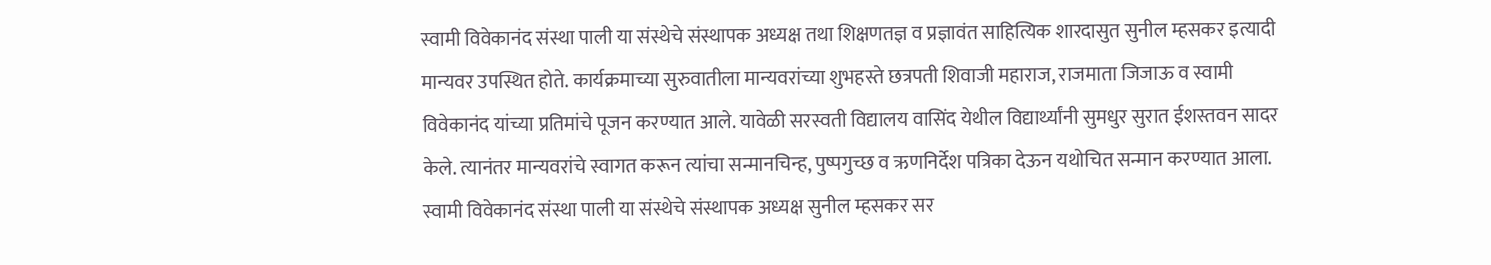स्वामी विवेकानंद संस्था पाली या संस्थेचे संस्थापक अध्यक्ष तथा शिक्षणतज्ञ व प्रज्ञावंत साहित्यिक शारदासुत सुनील म्हसकर इत्यादी मान्यवर उपस्थित होते. कार्यक्रमाच्या सुरुवातीला मान्यवरांच्या शुभहस्ते छत्रपती शिवाजी महाराज, राजमाता जिजाऊ व स्वामी विवेकानंद यांच्या प्रतिमांचे पूजन करण्यात आले. यावेळी सरस्वती विद्यालय वासिंद येथील विद्यार्थ्यांनी सुमधुर सुरात ईशस्तवन सादर केले. त्यानंतर मान्यवरांचे स्वागत करून त्यांचा सन्मानचिन्ह, पुष्पगुच्छ व ऋणनिर्देश पत्रिका देऊन यथोचित सन्मान करण्यात आला. स्वामी विवेकानंद संस्था पाली या संस्थेचे संस्थापक अध्यक्ष सुनील म्हसकर सर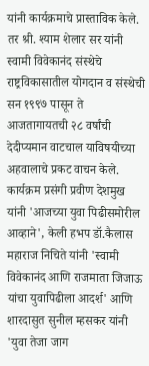यांनी कार्यक्रमाचे प्रास्ताविक केले. तर श्री. श्याम शेलार सर यांनी स्वामी विवेकानंद संस्थेचे राष्ट्रविकासातील योगदान व संस्थेची सन १९९७ पासून ते आजतागायतची २८ वर्षांची देदीप्यमान वाटचाल याविषयीच्या अहवालाचे प्रकट वाचन केले. कार्यक्रम प्रसंगी प्रवीण देशमुख यांनी 'आजच्या युवा पिढीसमोरील आव्हाने', केली हभप डॉ.कैलास महाराज निचिते यांनी 'स्वामी विवेकानंद आणि राजमाता जिजाऊ यांचा युवापिढीला आदर्श' आणि शारदासुत सुनील म्हसकर यांनी 'युवा तेजा जाग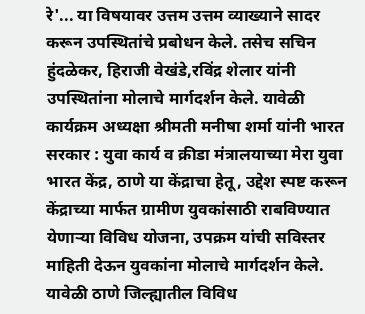रे'... या विषयावर उत्तम उत्तम व्याख्याने सादर करून उपस्थितांचे प्रबोधन केले. तसेच सचिन हुंदळेकर, हिराजी वेखंडे,रविंद्र शेलार यांनी उपस्थितांना मोलाचे मार्गदर्शन केले. यावेळी कार्यक्रम अध्यक्षा श्रीमती मनीषा शर्मा यांनी भारत सरकार : युवा कार्य व क्रीडा मंत्रालयाच्या मेरा युवा भारत केंद्र, ठाणे या केंद्राचा हेतू, उद्देश स्पष्ट करून केंद्राच्या मार्फत ग्रामीण युवकांसाठी राबविण्यात येणाऱ्या विविध योजना, उपक्रम यांची सविस्तर माहिती देऊन युवकांना मोलाचे मार्गदर्शन केले. यावेळी ठाणे जिल्ह्यातील विविध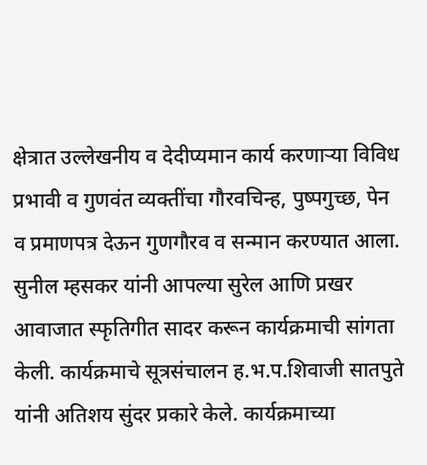क्षेत्रात उल्लेखनीय व देदीप्यमान कार्य करणाऱ्या विविध प्रभावी व गुणवंत व्यक्तींचा गौरवचिन्ह, पुष्पगुच्छ, पेन व प्रमाणपत्र देऊन गुणगौरव व सन्मान करण्यात आला. सुनील म्हसकर यांनी आपल्या सुरेल आणि प्रखर आवाजात स्फृतिगीत सादर करून कार्यक्रमाची सांगता केली. कार्यक्रमाचे सूत्रसंचालन ह.भ.प.शिवाजी सातपुते यांनी अतिशय सुंदर प्रकारे केले. कार्यक्रमाच्या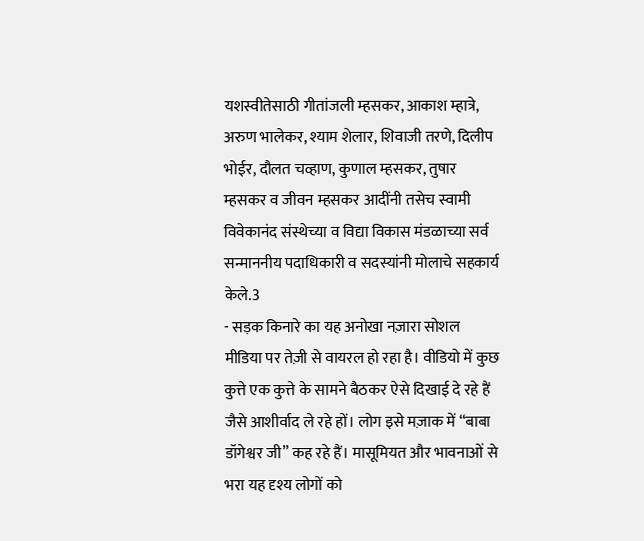यशस्वीतेसाठी गीतांजली म्हसकर, आकाश म्हात्रे, अरुण भालेकर, श्याम शेलार, शिवाजी तरणे, दिलीप भोईर, दौलत चव्हाण, कुणाल म्हसकर, तुषार म्हसकर व जीवन म्हसकर आदींनी तसेच स्वामी विवेकानंद संस्थेच्या व विद्या विकास मंडळाच्या सर्व सन्माननीय पदाधिकारी व सदस्यांनी मोलाचे सहकार्य केले.3
- सड़क किनारे का यह अनोखा नज़ारा सोशल मीडिया पर तेज़ी से वायरल हो रहा है। वीडियो में कुछ कुत्ते एक कुत्ते के सामने बैठकर ऐसे दिखाई दे रहे हैं जैसे आशीर्वाद ले रहे हों। लोग इसे मज़ाक में “बाबा डॉगेश्वर जी” कह रहे हैं। मासूमियत और भावनाओं से भरा यह दृश्य लोगों को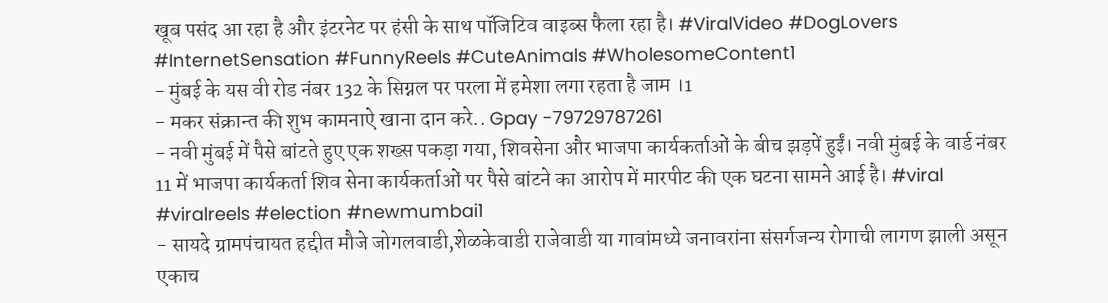खूब पसंद आ रहा है और इंटरनेट पर हंसी के साथ पॉजिटिव वाइब्स फैला रहा है। #ViralVideo #DogLovers #InternetSensation #FunnyReels #CuteAnimals #WholesomeContent1
- मुंबई के यस वी रोड नंबर 132 के सिग्नल पर परला में हमेशा लगा रहता है जाम ।1
- मकर संक्रान्त की शुभ कामनाऐ खाना दान करे.. Gpay -79729787261
- नवी मुंबई में पैसे बांटते हुए एक शख्स पकड़ा गया, शिवसेना और भाजपा कार्यकर्ताओं के बीच झड़पें हुईं। नवी मुंबई के वार्ड नंबर 11 में भाजपा कार्यकर्ता शिव सेना कार्यकर्ताओं पर पैसे बांटने का आरोप में मारपीट की एक घटना सामने आई है। #viral #viralreels #election #newmumbai1
- सायदे ग्रामपंचायत हद्दीत मौजे जोगलवाडी,शेळकेवाडी राजेवाडी या गावांमध्ये जनावरांना संसर्गजन्य रोगाची लागण झाली असून एकाच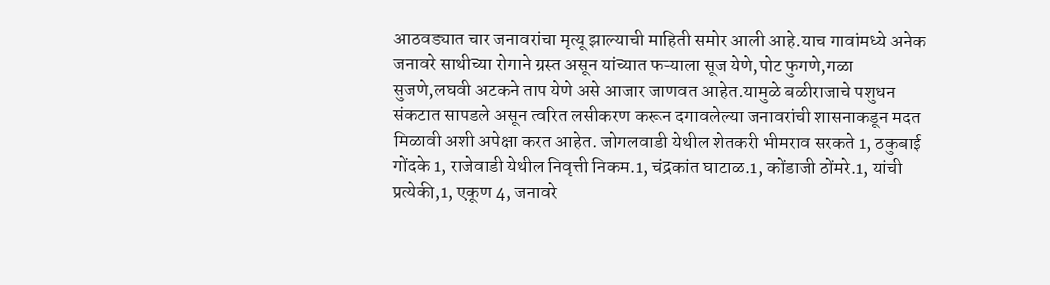आठवड्यात चार जनावरांचा मृत्यू झाल्याची माहिती समोर आली आहे.याच गावांमध्ये अनेक जनावरे साथीच्या रोगाने ग्रस्त असून यांच्यात फऱ्याला सूज येणे,पोट फुगणे,गळा सुजणे,लघवी अटकने ताप येणे असे आजार जाणवत आहेत.यामुळे बळीराजाचे पशुधन संकटात सापडले असून त्वरित लसीकरण करून दगावलेल्या जनावरांची शासनाकडून मदत मिळावी अशी अपेक्षा करत आहेत. जोगलवाडी येथील शेतकरी भीमराव सरकते 1, ठकुबाई गोंदके 1, राजेवाडी येथील निवृत्ती निकम.1, चंद्रकांत घाटाळ.1, कोंडाजी ठोंमरे.1, यांची प्रत्येकी,1, एकूण 4, जनावरे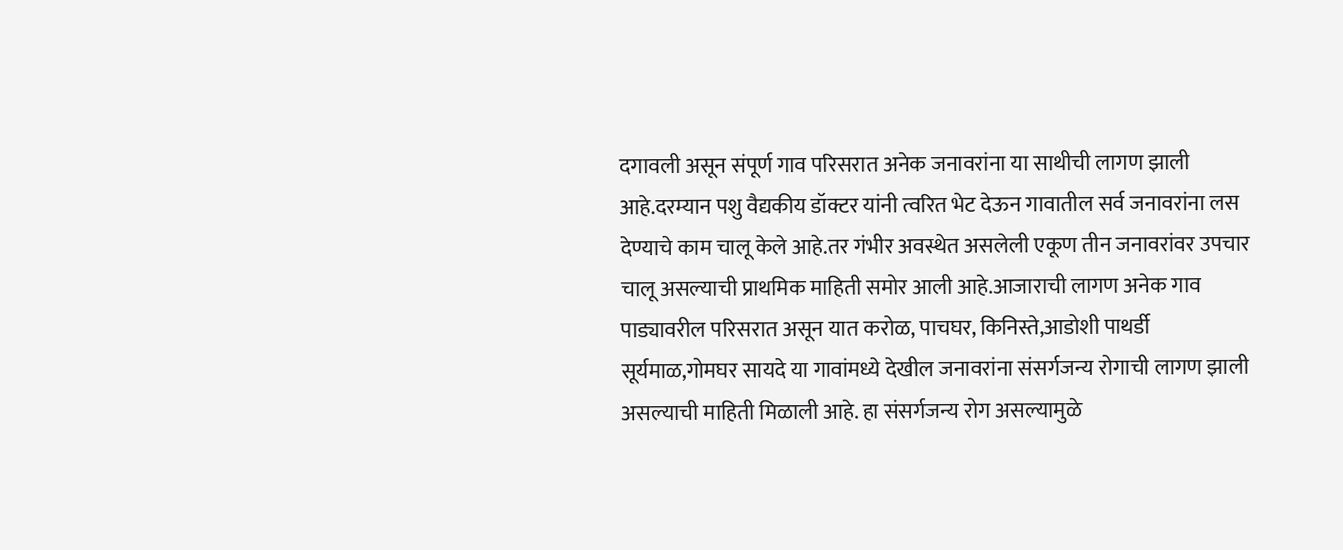दगावली असून संपूर्ण गाव परिसरात अनेक जनावरांना या साथीची लागण झाली आहे.दरम्यान पशु वैद्यकीय डॉक्टर यांनी त्वरित भेट देऊन गावातील सर्व जनावरांना लस देण्याचे काम चालू केले आहे.तर गंभीर अवस्थेत असलेली एकूण तीन जनावरांवर उपचार चालू असल्याची प्राथमिक माहिती समोर आली आहे.आजाराची लागण अनेक गाव पाड्यावरील परिसरात असून यात करोळ, पाचघर, किनिस्ते,आडोशी पाथर्डी सूर्यमाळ,गोमघर सायदे या गावांमध्ये देखील जनावरांना संसर्गजन्य रोगाची लागण झाली असल्याची माहिती मिळाली आहे. हा संसर्गजन्य रोग असल्यामुळे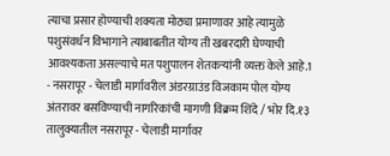त्याचा प्रसार होण्याची शक्यता मोठ्या प्रमाणावर आहे त्यामुळे पशुसंवर्धन विभागाने त्याबाबतीत योग्य ती खबरदारी घेण्याची आवश्यकता असल्याचे मत पशुपालन शेतकऱ्यांनी व्यक्त केले आहे.1
- नसरापूर - चेलाडी मार्गावरील अंडरग्राउंड विजकाम पोल योग्य अंतरावर बसविण्याची नागरिकांची मागणी विक्रम शिंदे / भोर दि.१३ तालुक्यातील नसरापूर - चेलाडी मार्गावर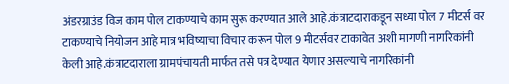अंडरग्राउंड विज काम पोल टाकण्याचे काम सुरू करण्यात आले आहे.कंत्राटदाराकडून सध्या पोल 7 मीटर्स वर टाकण्याचे नियोजन आहे मात्र भविष्याचा विचार करून पोल 9 मीटर्सवर टाकावेत अशी मागणी नागरिकांनी केली आहे.कंत्राटदाराला ग्रामपंचायती मार्फत तसे पत्र देण्यात येणार असल्याचे नागरिकांनी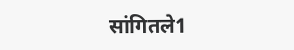सांगितले1